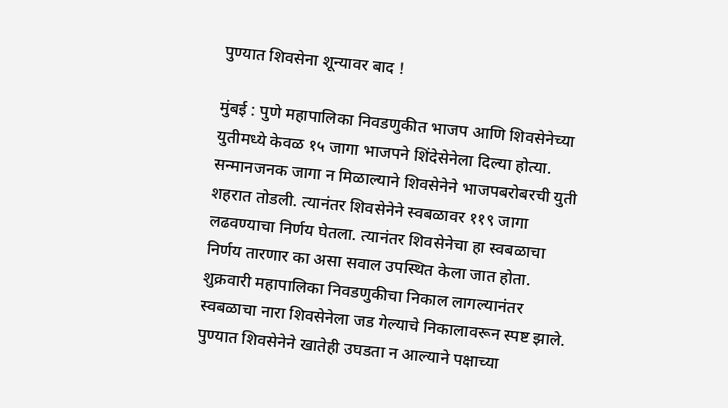पुण्यात शिवसेना शून्यावर बाद !

मुंबई : पुणे महापालिका निवडणुकीत भाजप आणि शिवसेनेच्या युतीमध्ये केवळ १५ जागा भाजपने शिंदेसेनेला दिल्या होत्या. सन्मानजनक जागा न मिळाल्याने शिवसेनेने भाजपबरोबरची युती शहरात तोडली. त्यानंतर शिवसेनेने स्वबळावर ११९ जागा लढवण्याचा निर्णय घेतला. त्यानंतर शिवसेनेचा हा स्वबळाचा निर्णय तारणार का असा सवाल उपस्थित केला जात होता. शुक्रवारी महापालिका निवडणुकीचा निकाल लागल्यानंतर स्वबळाचा नारा शिवसेनेला जड गेल्याचे निकालावरून स्पष्ट झाले. पुण्यात शिवसेनेने खातेही उघडता न आल्याने पक्षाच्या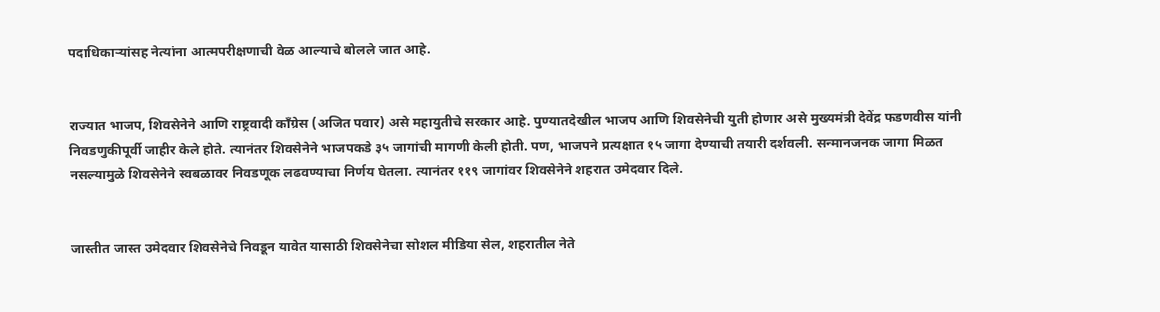पदाधिकाऱ्यांसह नेत्यांना आत्मपरीक्षणाची वेळ आल्याचे बोलले जात आहे.


राज्यात भाजप, शिवसेनेने आणि राष्ट्रवादी काँग्रेस (अजित पवार) असे महायुतीचे सरकार आहे. पुण्यातदेखील भाजप आणि शिवसेनेची युती होणार असे मुख्यमंत्री देवेंद्र फडणवीस यांनी निवडणुकीपूर्वी जाहीर केले होते. त्यानंतर शिवसेनेने भाजपकडे ३५ जागांची मागणी केली होती. पण, भाजपने प्रत्यक्षात १५ जागा देण्याची तयारी दर्शवली. सन्मानजनक जागा मिळत नसल्यामुळे शिवसेनेने स्वबळावर निवडणूक लढवण्याचा निर्णय घेतला. त्यानंतर ११९ जागांवर शिवसेनेने शहरात उमेदवार दिले.


जास्तीत जास्त उमेदवार शिवसेनेचे निवडून यावेत यासाठी शिवसेनेचा सोशल मीडिया सेल, शहरातील नेते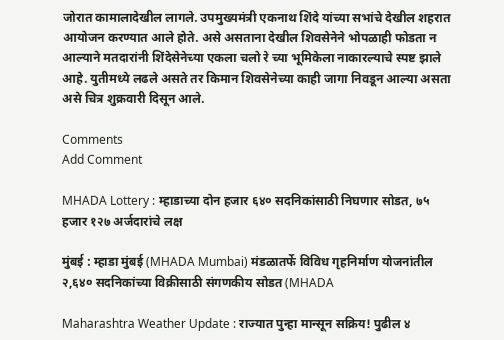जोरात कामालादेखील लागले. उपमुख्यमंत्री एकनाथ शिंदे यांच्या सभांचे देखील शहरात आयोजन करण्यात आले होते. असे असताना देखील शिवसेनेने भोपळाही फोडता न आल्याने मतदारांनी शिंदेसेनेच्या एकला चलो रे च्या भूमिकेला नाकारल्याचे स्पष्ट झाले आहे. युतीमध्ये लढले असते तर किमान शिवसेनेच्या काही जागा निवडून आल्या असता असे चित्र शुक्रवारी दिसून आले.

Comments
Add Comment

MHADA Lottery : म्हाडाच्या दोन हजार ६४० सदनिकांसाठी निघणार सोडत, ७५ हजार १२७ अर्जदारांचे लक्ष

मुंबई : म्हाडा मुंबई (MHADA Mumbai) मंडळातर्फे विविध गृहनिर्माण योजनांतील २,६४० सदनिकांच्या विक्रीसाठी संगणकीय सोडत (MHADA

Maharashtra Weather Update : राज्यात पुन्हा मान्सून सक्रिय! पुढील ४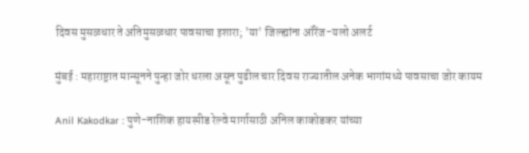दिवस मुसळधार ते अतिमुसळधार पावसाचा इशारा; 'या' जिल्ह्यांना ऑरेंज-यलो अलर्ट

मुंबई : महाराष्ट्रात मान्सूनने पुन्हा जोर धरला असून पुढील चार दिवस राज्यातील अनेक भागांमध्ये पावसाचा जोर कायम

Anil Kakodkar : पुणे-नाशिक हायस्पीड रेल्वे मार्गासाठी अनिल काकोडकर यांच्या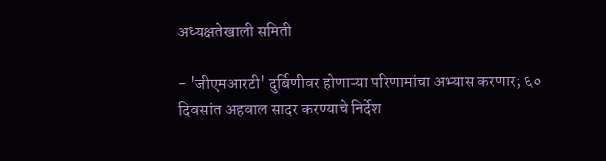अध्यक्षतेखाली समिती

- 'जीएमआरटी' दुर्बिणीवर होणाऱ्या परिणामांचा अभ्यास करणार; ६० दिवसांत अहवाल सादर करण्याचे निर्देश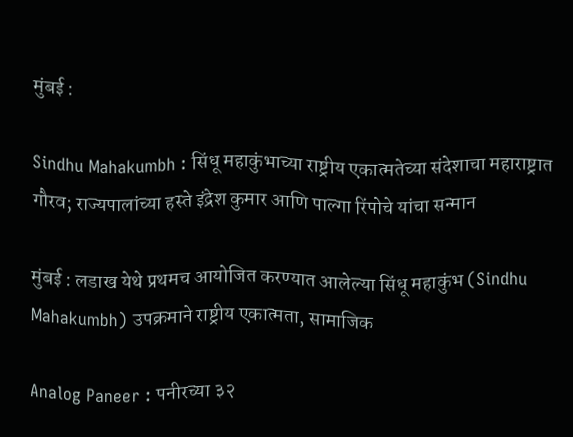मुंबई :

Sindhu Mahakumbh : सिंधू महाकुंभाच्या राष्ट्रीय एकात्मतेच्या संदेशाचा महाराष्ट्रात गौरव; राज्यपालांच्या हस्ते इंद्रेश कुमार आणि पाल्गा रिंपोचे यांचा सन्मान

मुंबई : लडाख येथे प्रथमच आयोजित करण्यात आलेल्या सिंधू महाकुंभ (Sindhu Mahakumbh) उपक्रमाने राष्ट्रीय एकात्मता, सामाजिक

Analog Paneer : पनीरच्या ३२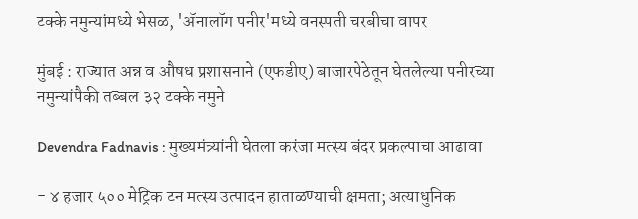टक्के नमुन्यांमध्ये भेसळ, 'ॲनालॉग पनीर'मध्ये वनस्पती चरबीचा वापर

मुंबई : राज्यात अन्न व औषध प्रशासनाने (एफडीए) बाजारपेठेतून घेतलेल्या पनीरच्या नमुन्यांपैकी तब्बल ३२ टक्के नमुने

Devendra Fadnavis : मुख्यमंत्र्यांनी घेतला करंजा मत्स्य बंदर प्रकल्पाचा आढावा

- ४ हजार ५०० मेट्रिक टन मत्स्य उत्पादन हाताळण्याची क्षमता; अत्याधुनिक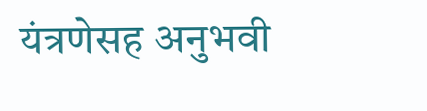यंत्रणेसह अनुभवी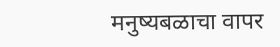मनुष्यबळाचा वापर